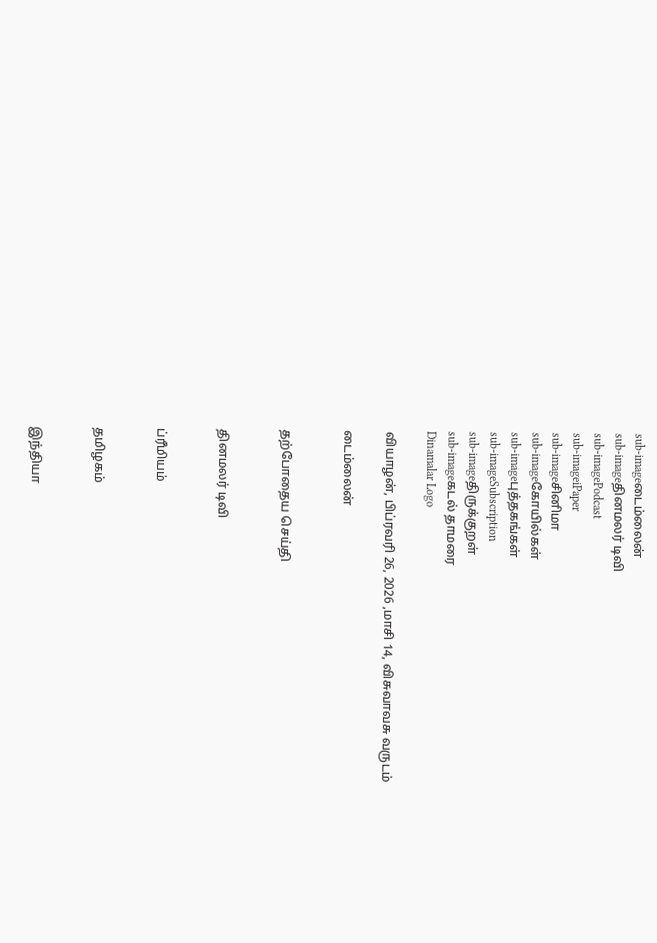sub-imageடைம்லைன்
sub-imageதினமலர் டிவி
sub-imagePodcast
sub-imageiPaper
sub-imageசினிமா
sub-imageகோயில்கள்
sub-imageபுத்தகங்கள்
sub-imageSubscription
sub-imageதிருக்குறள்
sub-imageகடல் தாமரை
Dinamalar Logo

வியாழன், பிப்ரவரி 26, 2026 ,மாசி 14, விசுவாவசு வருடம்

டைம்லைன்


தற்போதைய செய்தி


தினமலர் டிவி


ப்ரீமியம்


தமிழகம்


இந்தியா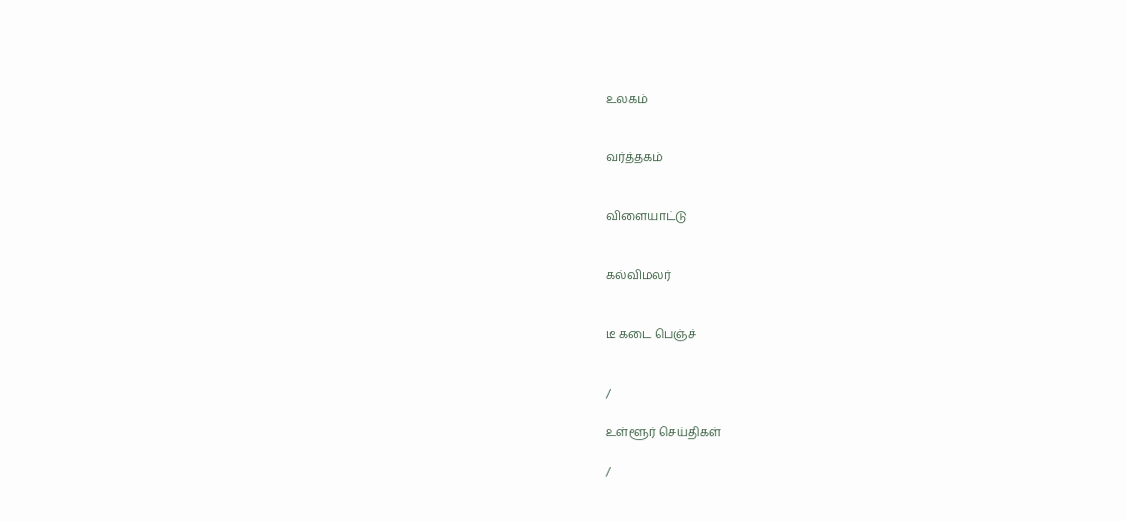உலகம்


வர்த்தகம்


விளையாட்டு


கல்விமலர்


டீ கடை பெஞ்ச்


/

உள்ளூர் செய்திகள்

/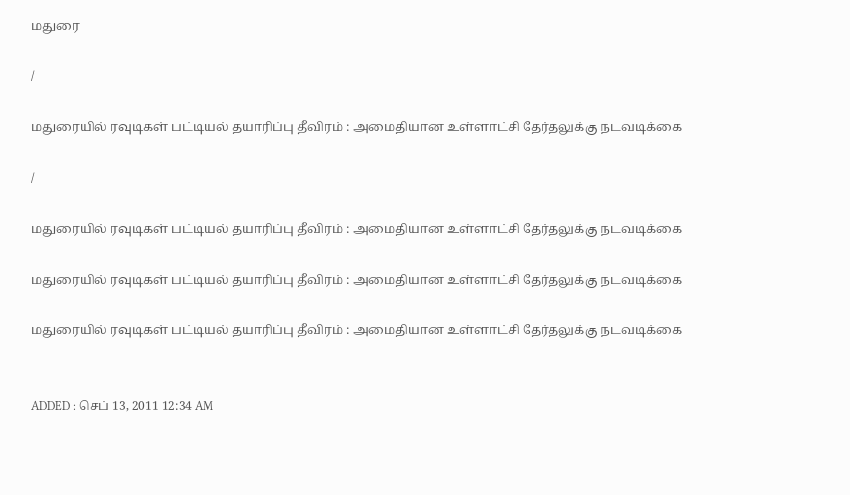மதுரை

/

மதுரையில் ரவுடிகள் பட்டியல் தயாரிப்பு தீவிரம் : அமைதியான உள்ளாட்சி தேர்தலுக்கு நடவடிக்கை

/

மதுரையில் ரவுடிகள் பட்டியல் தயாரிப்பு தீவிரம் : அமைதியான உள்ளாட்சி தேர்தலுக்கு நடவடிக்கை

மதுரையில் ரவுடிகள் பட்டியல் தயாரிப்பு தீவிரம் : அமைதியான உள்ளாட்சி தேர்தலுக்கு நடவடிக்கை

மதுரையில் ரவுடிகள் பட்டியல் தயாரிப்பு தீவிரம் : அமைதியான உள்ளாட்சி தேர்தலுக்கு நடவடிக்கை


ADDED : செப் 13, 2011 12:34 AM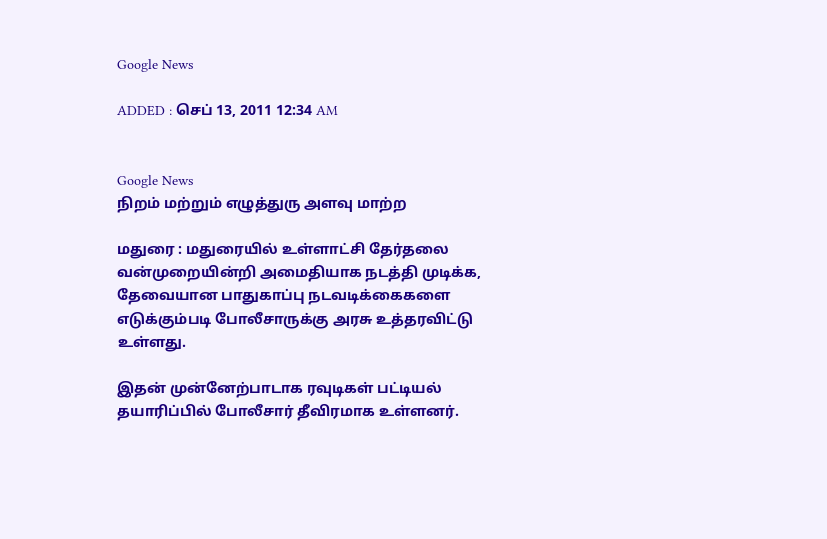Google News

ADDED : செப் 13, 2011 12:34 AM


Google News
நிறம் மற்றும் எழுத்துரு அளவு மாற்ற

மதுரை : மதுரையில் உள்ளாட்சி தேர்தலை வன்முறையின்றி அமைதியாக நடத்தி முடிக்க, தேவையான பாதுகாப்பு நடவடிக்கைகளை எடுக்கும்படி போலீசாருக்கு அரசு உத்தரவிட்டு உள்ளது.

இதன் முன்னேற்பாடாக ரவுடிகள் பட்டியல் தயாரிப்பில் போலீசார் தீவிரமாக உள்ளனர்.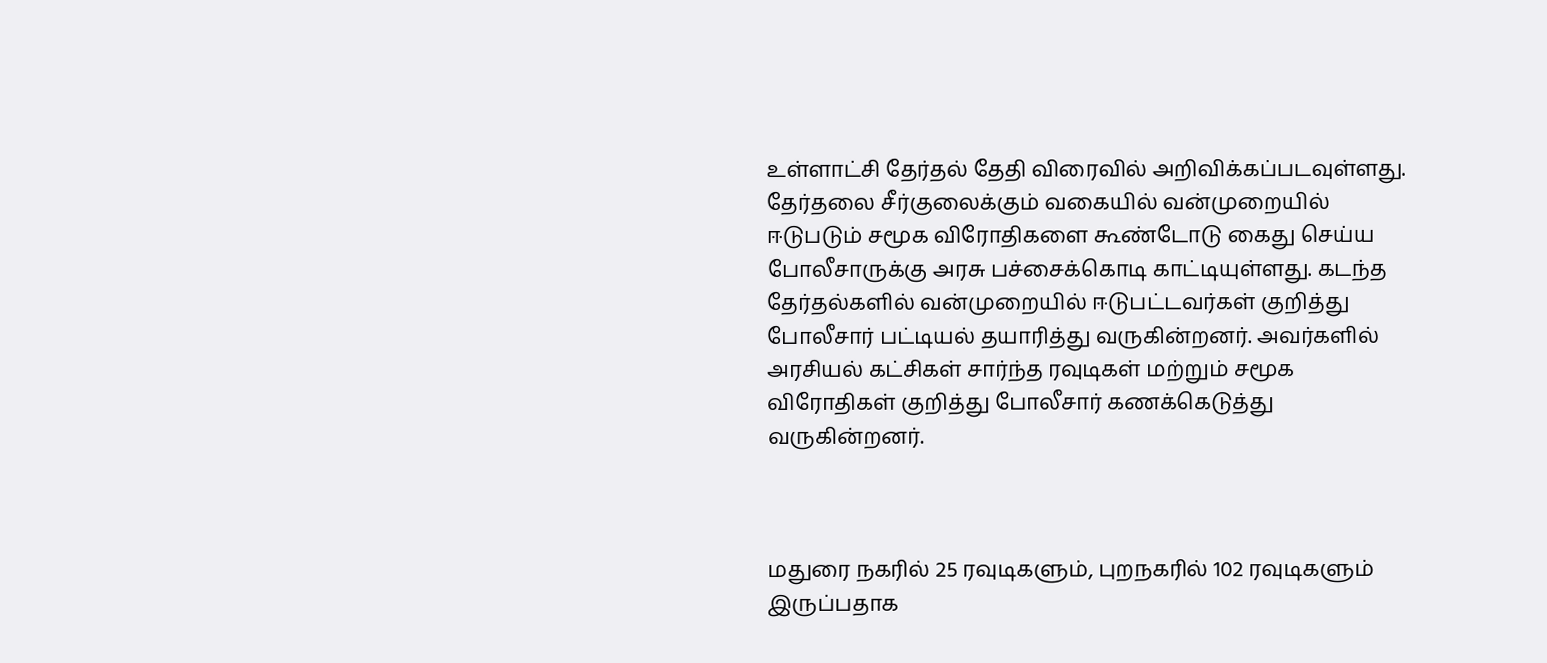உள்ளாட்சி தேர்தல் தேதி விரைவில் அறிவிக்கப்படவுள்ளது. தேர்தலை சீர்குலைக்கும் வகையில் வன்முறையில் ஈடுபடும் சமூக விரோதிகளை கூண்டோடு கைது செய்ய போலீசாருக்கு அரசு பச்சைக்கொடி காட்டியுள்ளது. கடந்த தேர்தல்களில் வன்முறையில் ஈடுபட்டவர்கள் குறித்து போலீசார் பட்டியல் தயாரித்து வருகின்றனர். அவர்களில் அரசியல் கட்சிகள் சார்ந்த ரவுடிகள் மற்றும் சமூக விரோதிகள் குறித்து போலீசார் கணக்கெடுத்து வருகின்றனர்.



மதுரை நகரில் 25 ரவுடிகளும், புறநகரில் 102 ரவுடிகளும் இருப்பதாக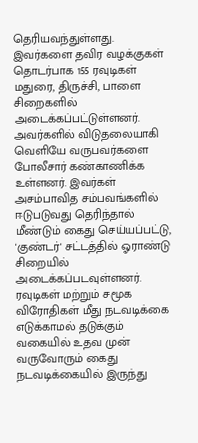தெரியவந்துள்ளது. இவர்களை தவிர வழக்குகள் தொடர்பாக 155 ரவுடிகள் மதுரை, திருச்சி, பாளை சிறைகளில் அடைக்கப்பட்டுள்ளனர். அவர்களில் விடுதலையாகி வெளியே வருபவர்களை போலீசார் கண்காணிக்க உள்ளனர். இவர்கள் அசம்பாவித சம்பவங்களில் ஈடுபடுவது தெரிந்தால் மீண்டும் கைது செய்யப்பட்டு, 'குண்டர்' சட்டத்தில் ஓராண்டு சிறையில் அடைக்கப்படவுள்ளனர். ரவுடிகள் மற்றும் சமூக விரோதிகள் மீது நடவடிக்கை எடுக்காமல் தடுக்கும் வகையில் உதவ முன் வருவோரும் கைது நடவடிக்கையில் இருந்து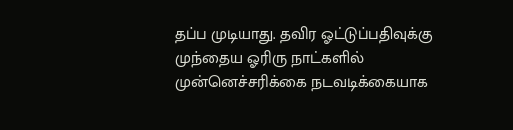தப்ப முடியாது. தவிர ஓட்டுப்பதிவுக்கு முந்தைய ஓரிரு நாட்களில் முன்னெச்சரிக்கை நடவடிக்கையாக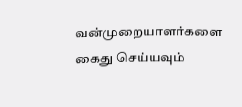வன்முறையாளர்களை கைது செய்யவும்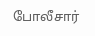போலீசார்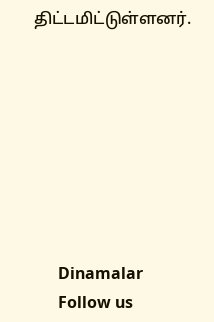திட்டமிட்டுள்ளனர்.








      Dinamalar
      Follow us